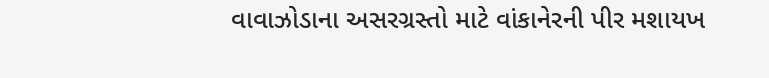વાવાઝોડાના અસરગ્રસ્તો માટે વાંકાનેરની પીર મશાયખ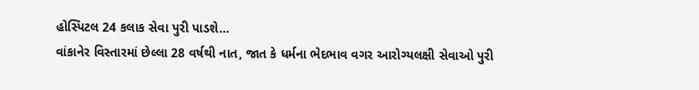હોસ્પિટલ 24 કલાક સેવા પુરી પાડશે…
વાંકાનેર વિસ્તારમાં છેલ્લા 28 વર્ષથી નાત, જાત કે ધર્મના ભેદભાવ વગર આરોગ્યલક્ષી સેવાઓ પુરી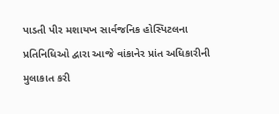પાડતી પીર મશાયખ સાર્વજનિક હોસ્પિટલના પ્રતિનિધિઓ દ્વારા આજે વાંકાનેર પ્રાંત અધિકારીની મુલાકાત કરી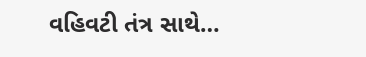વહિવટી તંત્ર સાથે…